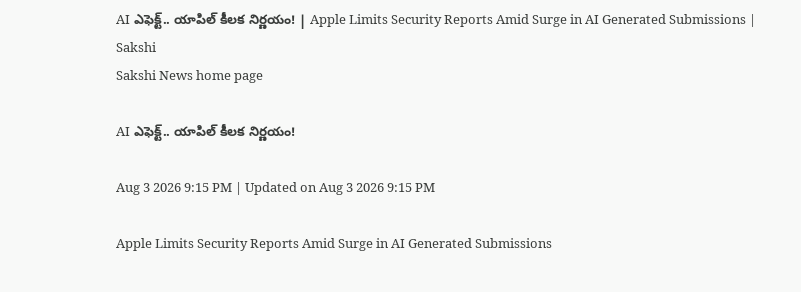AI ఎఫెక్ట్.. యాపిల్ కీలక నిర్ణయం! | Apple Limits Security Reports Amid Surge in AI Generated Submissions | Sakshi
Sakshi News home page

AI ఎఫెక్ట్.. యాపిల్ కీలక నిర్ణయం!

Aug 3 2026 9:15 PM | Updated on Aug 3 2026 9:15 PM

Apple Limits Security Reports Amid Surge in AI Generated Submissions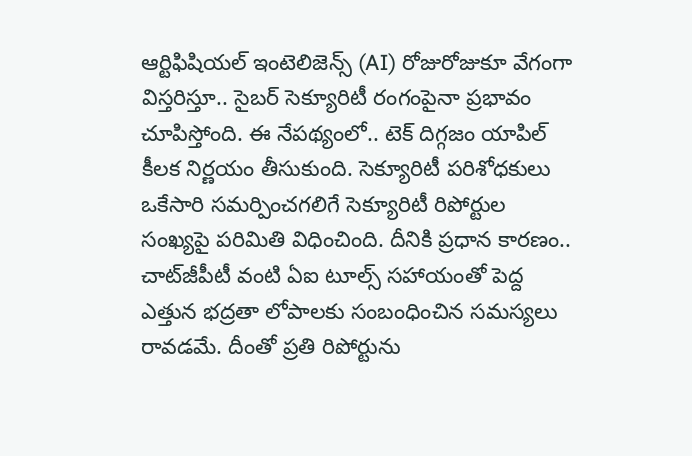ఆర్టిఫిషియల్ ఇంటెలిజెన్స్ (AI) రోజురోజుకూ వేగంగా విస్తరిస్తూ.. సైబర్ సెక్యూరిటీ రంగంపైనా ప్రభావం చూపిస్తోంది. ఈ నేపథ్యంలో.. టెక్ దిగ్గజం యాపిల్ కీలక నిర్ణయం తీసుకుంది. సెక్యూరిటీ పరిశోధకులు ఒకేసారి సమర్పించగలిగే సెక్యూరిటీ రిపోర్టుల సంఖ్యపై పరిమితి విధించింది. దీనికి ప్రధాన కారణం.. చాట్‌జీపీటీ వంటి ఏఐ టూల్స్ సహాయంతో పెద్ద ఎత్తున భద్రతా లోపాలకు సంబంధించిన సమస్యలు రావడమే. దీంతో ప్రతి రిపోర్టును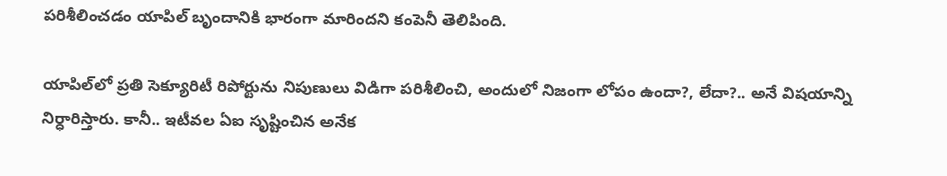పరిశీలించడం యాపిల్ బృందానికి భారంగా మారిందని కంపెనీ తెలిపింది.

యాపిల్‌లో ప్రతి సెక్యూరిటీ రిపోర్టును నిపుణులు విడిగా పరిశీలించి, అందులో నిజంగా లోపం ఉందా?, లేదా?.. అనే విషయాన్ని నిర్ధారిస్తారు. కానీ.. ఇటీవల ఏఐ సృష్టించిన అనేక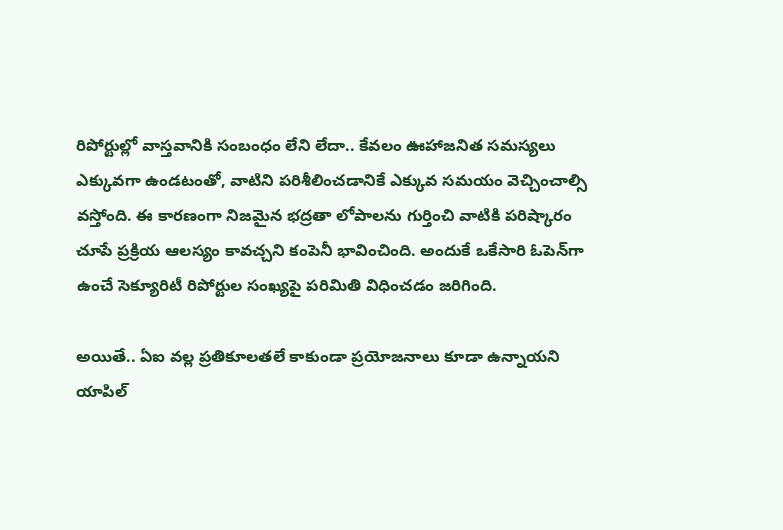రిపోర్టుల్లో వాస్తవానికి సంబంధం లేని లేదా.. కేవలం ఊహాజనిత సమస్యలు ఎక్కువగా ఉండటంతో, వాటిని పరిశీలించడానికే ఎక్కువ సమయం వెచ్చించాల్సి వస్తోంది. ఈ కారణంగా నిజమైన భద్రతా లోపాలను గుర్తించి వాటికి పరిష్కారం చూపే ప్రక్రియ ఆలస్యం కావచ్చని కంపెనీ భావించింది. అందుకే ఒకేసారి ఓపెన్‌గా ఉంచే సెక్యూరిటీ రిపోర్టుల సంఖ్యపై పరిమితి విధించడం జరిగింది.

అయితే.. ఏఐ వల్ల ప్రతికూలతలే కాకుండా ప్రయోజనాలు కూడా ఉన్నాయని యాపిల్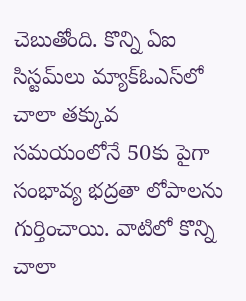చెబుతోంది. కొన్ని ఏఐ సిస్టమ్‌లు మ్యాక్‌ఓఎస్‌లో చాలా తక్కువ సమయంలోనే 50కు పైగా సంభావ్య భద్రతా లోపాలను గుర్తించాయి. వాటిలో కొన్ని చాలా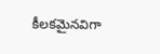కీలకమైనవిగా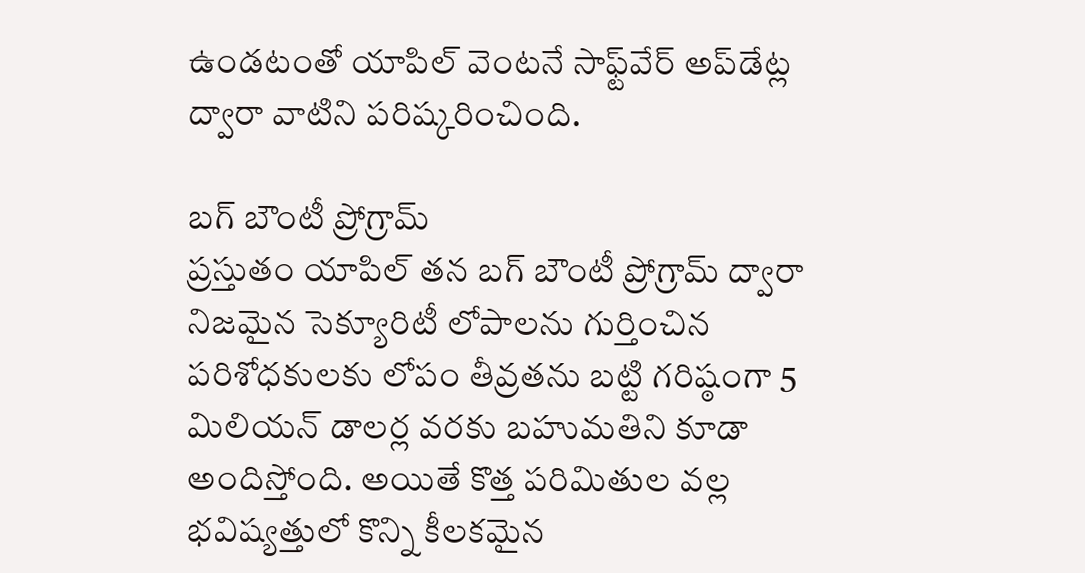ఉండటంతో యాపిల్ వెంటనే సాఫ్ట్‌వేర్ అప్‌డేట్ల ద్వారా వాటిని పరిష్కరించింది.

బగ్ బౌంటీ ప్రోగ్రామ్
ప్రస్తుతం యాపిల్ తన బగ్ బౌంటీ ప్రోగ్రామ్ ద్వారా నిజమైన సెక్యూరిటీ లోపాలను గుర్తించిన పరిశోధకులకు లోపం తీవ్రతను బట్టి గరిష్ఠంగా 5 మిలియన్ డాలర్ల వరకు బహుమతిని కూడా అందిస్తోంది. అయితే కొత్త పరిమితుల వల్ల భవిష్యత్తులో కొన్ని కీలకమైన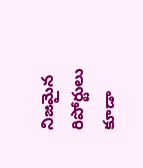నిజమైన రిపోర్టులు కూడా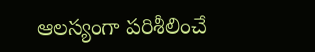ఆలస్యంగా పరిశీలించే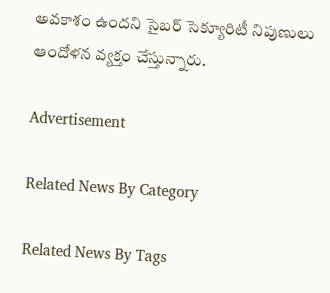అవకాశం ఉందని సైబర్ సెక్యూరిటీ నిపుణులు ఆందోళన వ్యక్తం చేస్తున్నారు.

Advertisement

Related News By Category

Related News By Tags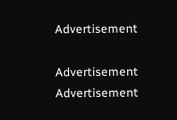Advertisement

Advertisement
Advertisement